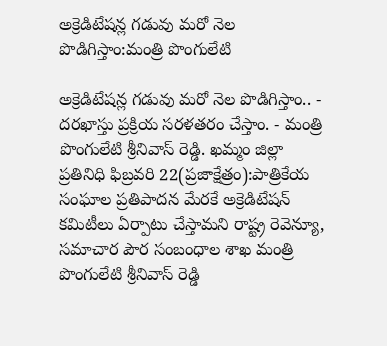అక్రెడిటేషన్ల గడువు మరో నెల పొడిగిస్తాం:మంత్రి పొంగులేటి

అక్రెడిటేషన్ల గడువు మరో నెల పొడిగిస్తాం.. - దరఖాస్తు ప్రక్రియ సరళతరం చేస్తాం. - మంత్రి పొంగులేటి శ్రీనివాస్ రెడ్డి. ఖమ్మం జిల్లా ప్రతినిధి ఫిబ్రవరి 22(ప్రజాక్షేత్రం):పాత్రికేయ సంఘాల ప్రతిపాదన మేరకే అక్రెడిటేషన్‌ కమిటీలు ఏర్పాటు చేస్తామని రాష్ట్ర రెవెన్యూ, సమాచార పౌర సంబంధాల శాఖ మంత్రి పొంగులేటి శ్రీనివాస్ రెడ్డి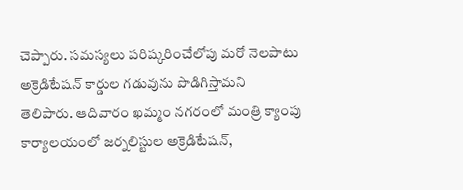చెప్పారు. సమస్యలు పరిష్కరించేలోపు మరో నెలపాటు అక్రెడిటేషన్‌ కార్డుల గడువును పొడిగిస్తామని తెలిపారు. ఆదివారం ఖమ్మం నగరంలో మంత్రి క్యాంపు కార్యాలయంలో జర్నలిస్టుల అక్రెడిటేషన్‌,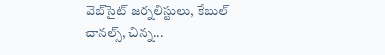వెబ్‌సైట్‌ జర్నలిస్టులు, కేబుల్ చానల్స్, చిన్న...